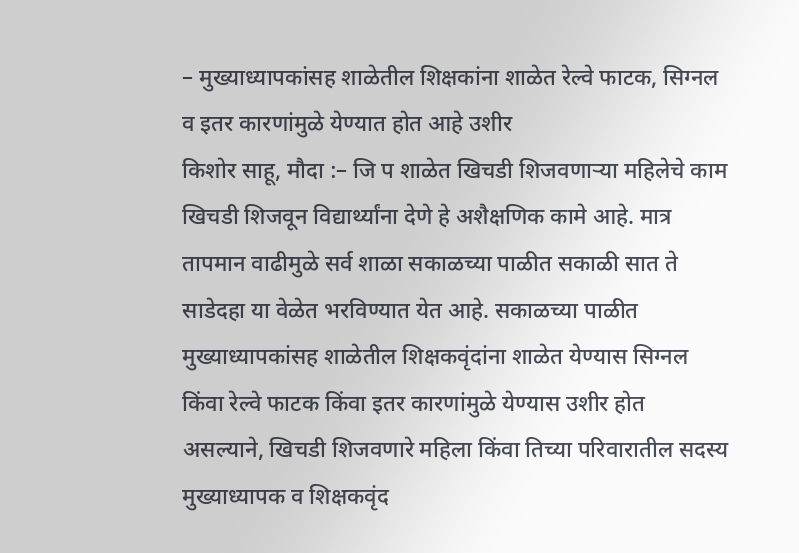– मुख्याध्यापकांसह शाळेतील शिक्षकांना शाळेत रेल्वे फाटक, सिग्नल व इतर कारणांमुळे येण्यात होत आहे उशीर
किशोर साहू, मौदा :– जि प शाळेत खिचडी शिजवणाऱ्या महिलेचे काम खिचडी शिजवून विद्यार्थ्यांना देणे हे अशैक्षणिक कामे आहे. मात्र तापमान वाढीमुळे सर्व शाळा सकाळच्या पाळीत सकाळी सात ते साडेदहा या वेळेत भरविण्यात येत आहे. सकाळच्या पाळीत मुख्याध्यापकांसह शाळेतील शिक्षकवृंदांना शाळेत येण्यास सिग्नल किंवा रेल्वे फाटक किंवा इतर कारणांमुळे येण्यास उशीर होत असल्याने, खिचडी शिजवणारे महिला किंवा तिच्या परिवारातील सदस्य मुख्याध्यापक व शिक्षकवृंद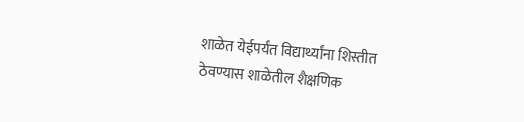शाळेत येईपर्यंत विद्यार्थ्यांना शिस्तीत ठेवण्यास शाळेतील शैक्षणिक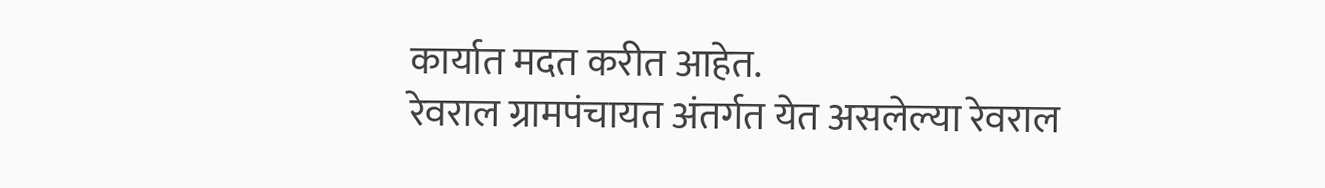कार्यात मदत करीत आहेत.
रेवराल ग्रामपंचायत अंतर्गत येत असलेल्या रेवराल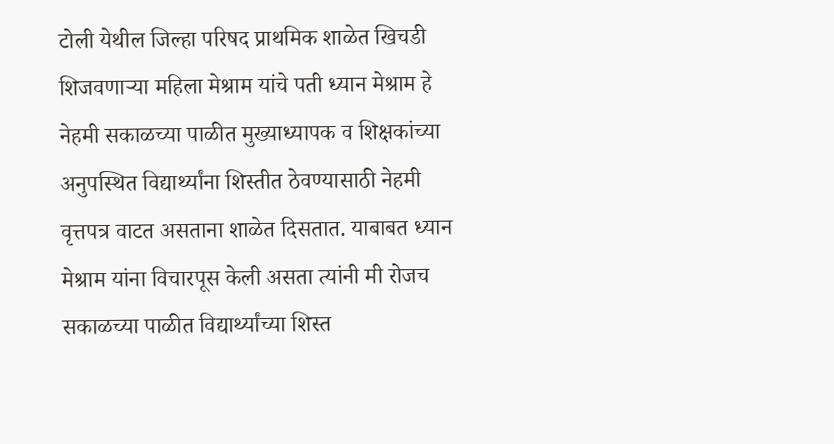टोली येथील जिल्हा परिषद प्राथमिक शाळेत खिचडी शिजवणाऱ्या महिला मेश्राम यांचे पती ध्यान मेश्राम हे नेहमी सकाळच्या पाळीत मुख्याध्यापक व शिक्षकांच्या अनुपस्थित विद्यार्थ्यांना शिस्तीत ठेवण्यासाठी नेहमी वृत्तपत्र वाटत असताना शाळेत दिसतात. याबाबत ध्यान मेश्राम यांना विचारपूस केली असता त्यांनी मी रोजच सकाळच्या पाळीत विद्यार्थ्यांच्या शिस्त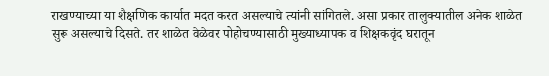राखण्याच्या या शैक्षणिक कार्यात मदत करत असल्याचे त्यांनी सांगितले. असा प्रकार तालुक्यातील अनेक शाळेत सुरू असल्याचे दिसते. तर शाळेत वेळेवर पोहोचण्यासाठी मुख्याध्यापक व शिक्षकवृंद घरातून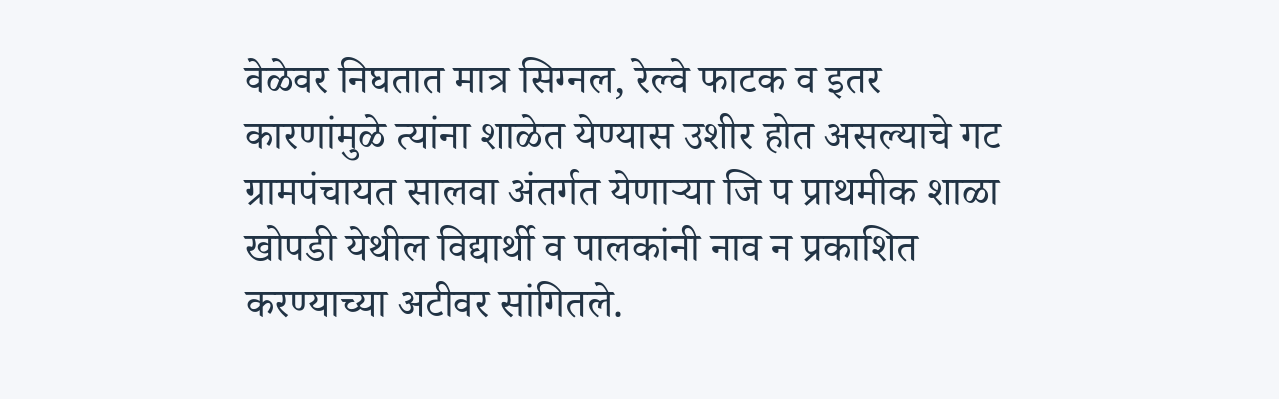वेळेवर निघतात मात्र सिग्नल, रेल्वे फाटक व इतर कारणांमुळे त्यांना शाळेत येण्यास उशीर होत असल्याचे गट ग्रामपंचायत सालवा अंतर्गत येणाऱ्या जि प प्राथमीक शाळा खोपडी येथील विद्यार्थी व पालकांनी नाव न प्रकाशित करण्याच्या अटीवर सांगितले.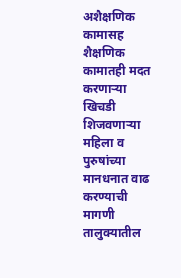अशैक्षणिक कामासह शैक्षणिक कामातही मदत करणाऱ्या खिचडी शिजवणाऱ्या महिला व पुरुषांच्या मानधनात वाढ करण्याची मागणी तालुक्यातील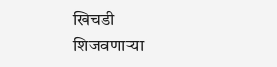खिचडी शिजवणाऱ्या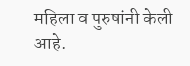महिला व पुरुषांनी केली आहे.